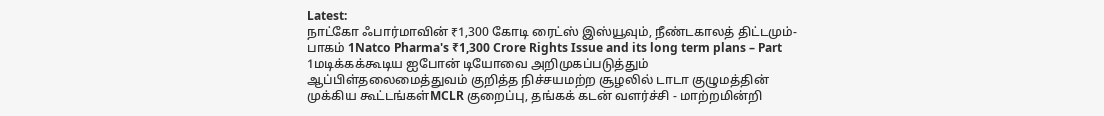Latest:
நாட்கோ ஃபார்மாவின் ₹1,300 கோடி ரைட்ஸ் இஸ்யூவும், நீண்டகாலத் திட்டமும்- பாகம் 1Natco Pharma's ₹1,300 Crore Rights Issue and its long term plans – Part 1மடிக்கக்கூடிய ஐபோன் டியோவை அறிமுகப்படுத்தும் ஆப்பிள்தலைமைத்துவம் குறித்த நிச்சயமற்ற சூழலில் டாடா குழுமத்தின் முக்கிய கூட்டங்கள்MCLR குறைப்பு, தங்கக் கடன் வளர்ச்சி - மாற்றமின்றி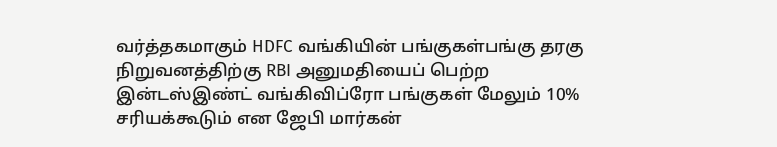வர்த்தகமாகும் HDFC வங்கியின் பங்குகள்பங்கு தரகு நிறுவனத்திற்கு RBI அனுமதியைப் பெற்ற இன்டஸ்இண்ட் வங்கிவிப்ரோ பங்குகள் மேலும் 10% சரியக்கூடும் என ஜேபி மார்கன்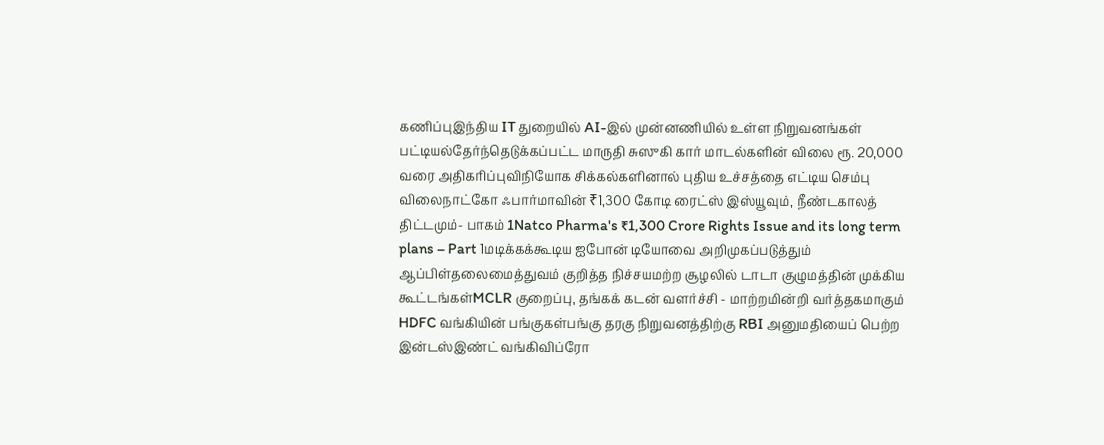கணிப்புஇந்திய IT துறையில் AI-இல் முன்னணியில் உள்ள நிறுவனங்கள் பட்டியல்தேர்ந்தெடுக்கப்பட்ட மாருதி சுஸுகி கார் மாடல்களின் விலை ரூ. 20,000 வரை அதிகரிப்புவிநியோக சிக்கல்களினால் புதிய உச்சத்தை எட்டிய செம்பு விலைநாட்கோ ஃபார்மாவின் ₹1,300 கோடி ரைட்ஸ் இஸ்யூவும், நீண்டகாலத் திட்டமும்- பாகம் 1Natco Pharma's ₹1,300 Crore Rights Issue and its long term plans – Part 1மடிக்கக்கூடிய ஐபோன் டியோவை அறிமுகப்படுத்தும் ஆப்பிள்தலைமைத்துவம் குறித்த நிச்சயமற்ற சூழலில் டாடா குழுமத்தின் முக்கிய கூட்டங்கள்MCLR குறைப்பு, தங்கக் கடன் வளர்ச்சி - மாற்றமின்றி வர்த்தகமாகும் HDFC வங்கியின் பங்குகள்பங்கு தரகு நிறுவனத்திற்கு RBI அனுமதியைப் பெற்ற இன்டஸ்இண்ட் வங்கிவிப்ரோ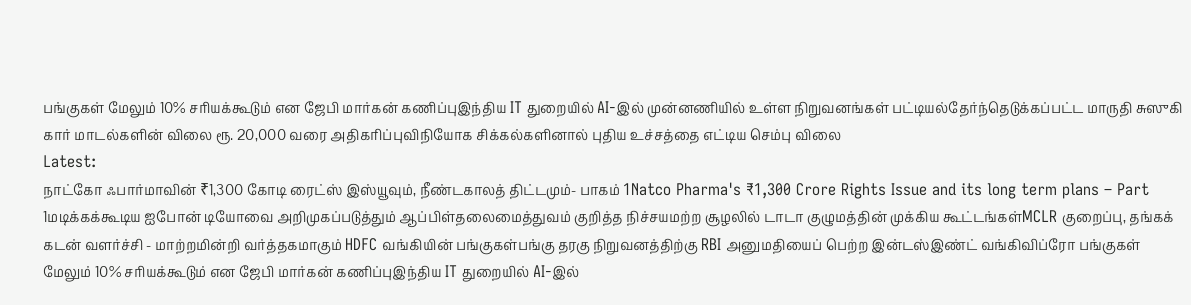பங்குகள் மேலும் 10% சரியக்கூடும் என ஜேபி மார்கன் கணிப்புஇந்திய IT துறையில் AI-இல் முன்னணியில் உள்ள நிறுவனங்கள் பட்டியல்தேர்ந்தெடுக்கப்பட்ட மாருதி சுஸுகி கார் மாடல்களின் விலை ரூ. 20,000 வரை அதிகரிப்புவிநியோக சிக்கல்களினால் புதிய உச்சத்தை எட்டிய செம்பு விலை
Latest:
நாட்கோ ஃபார்மாவின் ₹1,300 கோடி ரைட்ஸ் இஸ்யூவும், நீண்டகாலத் திட்டமும்- பாகம் 1Natco Pharma's ₹1,300 Crore Rights Issue and its long term plans – Part 1மடிக்கக்கூடிய ஐபோன் டியோவை அறிமுகப்படுத்தும் ஆப்பிள்தலைமைத்துவம் குறித்த நிச்சயமற்ற சூழலில் டாடா குழுமத்தின் முக்கிய கூட்டங்கள்MCLR குறைப்பு, தங்கக் கடன் வளர்ச்சி - மாற்றமின்றி வர்த்தகமாகும் HDFC வங்கியின் பங்குகள்பங்கு தரகு நிறுவனத்திற்கு RBI அனுமதியைப் பெற்ற இன்டஸ்இண்ட் வங்கிவிப்ரோ பங்குகள் மேலும் 10% சரியக்கூடும் என ஜேபி மார்கன் கணிப்புஇந்திய IT துறையில் AI-இல்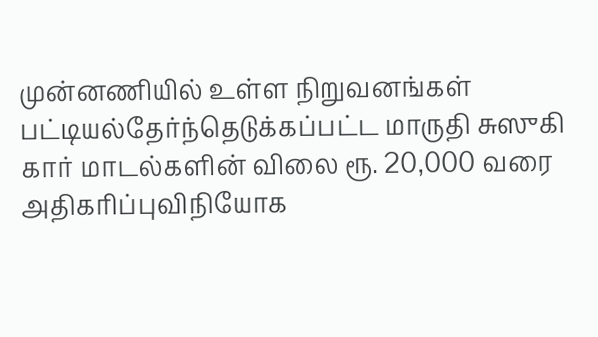முன்னணியில் உள்ள நிறுவனங்கள் பட்டியல்தேர்ந்தெடுக்கப்பட்ட மாருதி சுஸுகி கார் மாடல்களின் விலை ரூ. 20,000 வரை அதிகரிப்புவிநியோக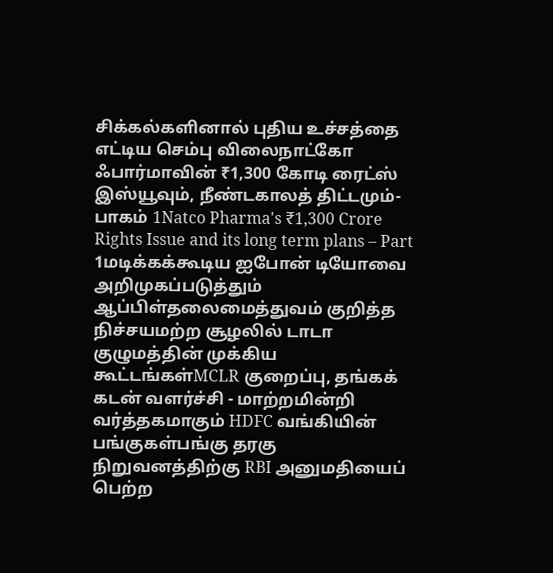சிக்கல்களினால் புதிய உச்சத்தை எட்டிய செம்பு விலைநாட்கோ ஃபார்மாவின் ₹1,300 கோடி ரைட்ஸ் இஸ்யூவும், நீண்டகாலத் திட்டமும்- பாகம் 1Natco Pharma's ₹1,300 Crore Rights Issue and its long term plans – Part 1மடிக்கக்கூடிய ஐபோன் டியோவை அறிமுகப்படுத்தும் ஆப்பிள்தலைமைத்துவம் குறித்த நிச்சயமற்ற சூழலில் டாடா குழுமத்தின் முக்கிய கூட்டங்கள்MCLR குறைப்பு, தங்கக் கடன் வளர்ச்சி - மாற்றமின்றி வர்த்தகமாகும் HDFC வங்கியின் பங்குகள்பங்கு தரகு நிறுவனத்திற்கு RBI அனுமதியைப் பெற்ற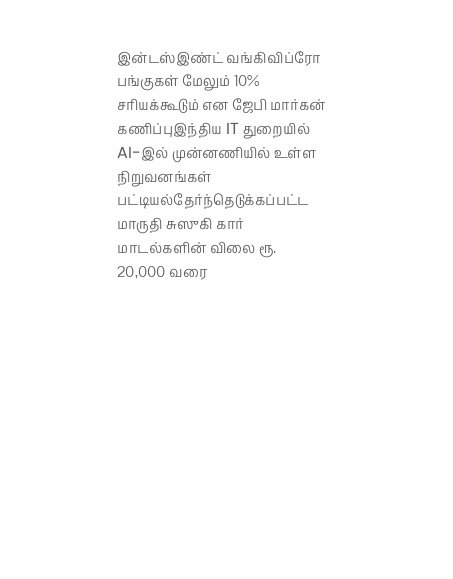இன்டஸ்இண்ட் வங்கிவிப்ரோ பங்குகள் மேலும் 10% சரியக்கூடும் என ஜேபி மார்கன் கணிப்புஇந்திய IT துறையில் AI-இல் முன்னணியில் உள்ள நிறுவனங்கள் பட்டியல்தேர்ந்தெடுக்கப்பட்ட மாருதி சுஸுகி கார் மாடல்களின் விலை ரூ. 20,000 வரை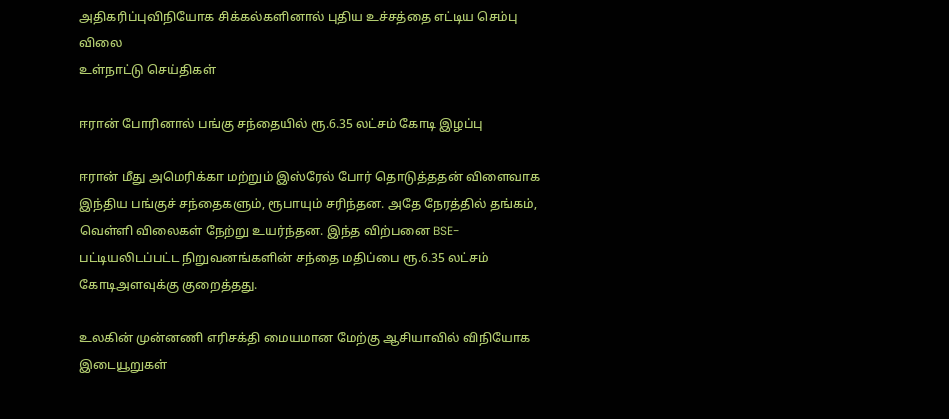அதிகரிப்புவிநியோக சிக்கல்களினால் புதிய உச்சத்தை எட்டிய செம்பு விலை
உள்நாட்டு செய்திகள்

ஈரான் போரினால் பங்கு சந்தையில் ரூ.6.35 லட்சம் கோடி இழப்பு

ஈரான் மீது அமெரிக்கா மற்றும் இஸ்ரேல் போர் தொடுத்ததன் விளைவாக இந்திய பங்குச் சந்தைகளும், ரூபாயும் சரிந்தன. அதே நேரத்தில் தங்கம், வெள்ளி விலைகள் நேற்று உயர்ந்தன. இந்த விற்பனை BSE-பட்டியலிடப்பட்ட நிறுவனங்களின் சந்தை மதிப்பை ரூ.6.35 லட்சம் கோடிஅளவுக்கு குறைத்தது.

உலகின் முன்னணி எரிசக்தி மையமான மேற்கு ஆசியாவில் விநியோக இடையூறுகள்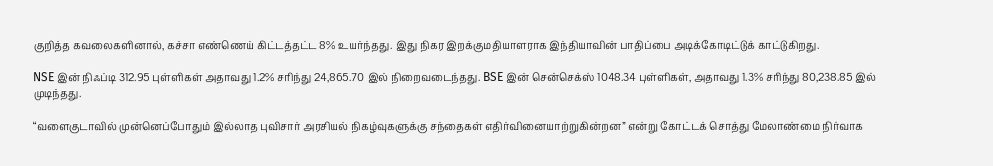குறித்த கவலைகளினால், கச்சா எண்ணெய் கிட்டத்தட்ட 8% உயர்ந்தது. இது நிகர இறக்குமதியாளராக இந்தியாவின் பாதிப்பை அடிக்கோடிட்டுக் காட்டுகிறது.

NSE இன் நிஃப்டி 312.95 புள்ளிகள் அதாவது 1.2% சரிந்து 24,865.70 இல் நிறைவடைந்தது. BSE இன் சென்செக்ஸ் 1048.34 புள்ளிகள், அதாவது 1.3% சரிந்து 80,238.85 இல் முடிந்தது.

“வளைகுடாவில் முன்னெப்போதும் இல்லாத புவிசார் அரசியல் நிகழ்வுகளுக்கு சந்தைகள் எதிர்வினையாற்றுகின்றன” என்று கோட்டக் சொத்து மேலாண்மை நிர்வாக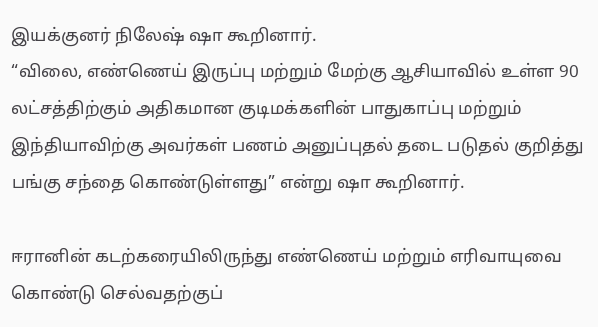இயக்குனர் நிலேஷ் ஷா கூறினார்.
“விலை, எண்ணெய் இருப்பு மற்றும் மேற்கு ஆசியாவில் உள்ள 90 லட்சத்திற்கும் அதிகமான குடிமக்களின் பாதுகாப்பு மற்றும் இந்தியாவிற்கு அவர்கள் பணம் அனுப்புதல் தடை படுதல் குறித்து பங்கு சந்தை கொண்டுள்ளது” என்று ஷா கூறினார்.

ஈரானின் கடற்கரையிலிருந்து எண்ணெய் மற்றும் எரிவாயுவை கொண்டு செல்வதற்குப்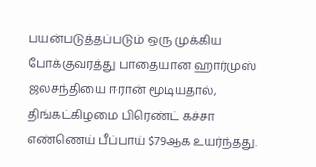பயன்படுத்தப்படும் ஒரு முக்கிய போக்குவரத்து பாதையான ஹார்முஸ் ஜலசந்தியை ஈரான் மூடியதால், திங்கட்கிழமை பிரெண்ட் கச்சா எண்ணெய் பீப்பாய் $79ஆக உயர்ந்தது.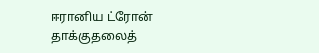ஈரானிய ட்ரோன் தாக்குதலைத்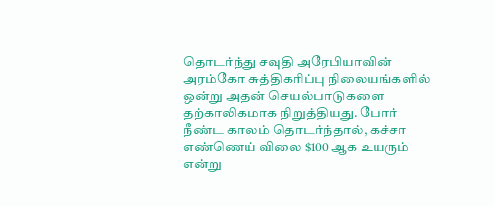தொடர்ந்து சவுதி அரேபியாவின் அரம்கோ சுத்திகரிப்பு நிலையங்களில் ஒன்று அதன் செயல்பாடுகளை தற்காலிகமாக நிறுத்தியது. போர் நீண்ட காலம் தொடர்ந்தால், கச்சா எண்ணெய் விலை $100 ஆக உயரும் என்று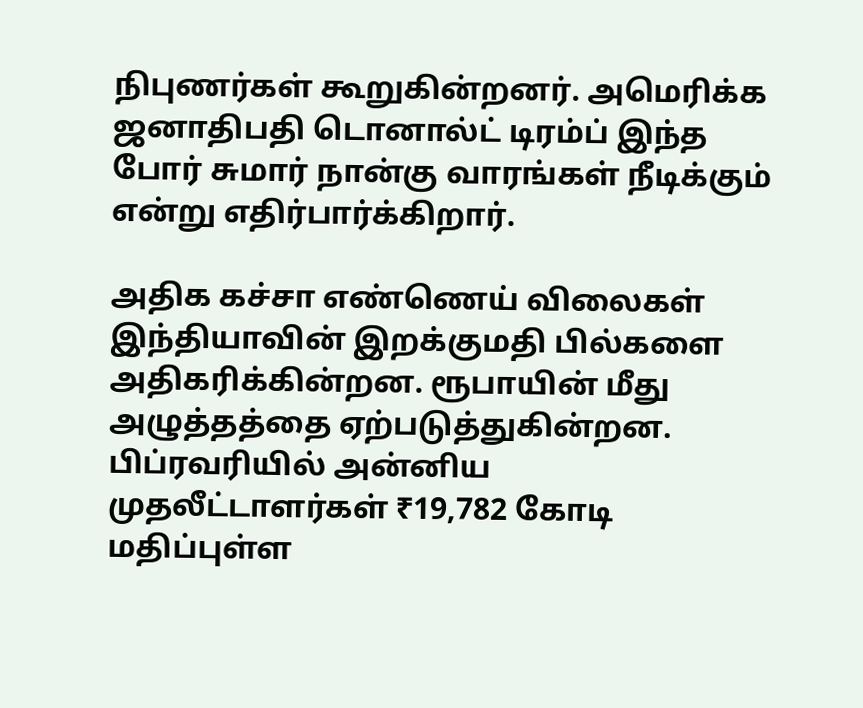நிபுணர்கள் கூறுகின்றனர். அமெரிக்க ஜனாதிபதி டொனால்ட் டிரம்ப் இந்த போர் சுமார் நான்கு வாரங்கள் நீடிக்கும் என்று எதிர்பார்க்கிறார்.

அதிக கச்சா எண்ணெய் விலைகள் இந்தியாவின் இறக்குமதி பில்களை அதிகரிக்கின்றன. ரூபாயின் மீது அழுத்தத்தை ஏற்படுத்துகின்றன. பிப்ரவரியில் அன்னிய முதலீட்டாளர்கள் ₹19,782 கோடி மதிப்புள்ள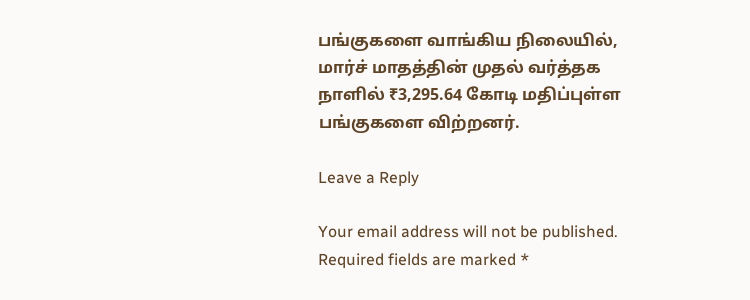பங்குகளை வாங்கிய நிலையில், மார்ச் மாதத்தின் முதல் வர்த்தக நாளில் ₹3,295.64 கோடி மதிப்புள்ள பங்குகளை விற்றனர்.

Leave a Reply

Your email address will not be published. Required fields are marked *